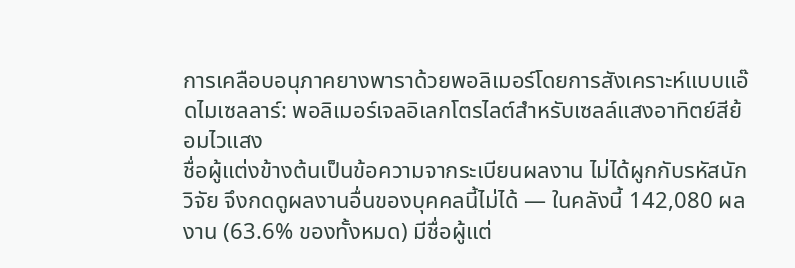การเคลือบอนุภาคยางพาราด้วยพอลิเมอร์โดยการสังเคราะห์แบบแอ๊ดไมเซลลาร์: พอลิเมอร์เจลอิเลกโตรไลต์สำหรับเซลล์แสงอาทิตย์สีย้อมไวแสง
ชื่อผู้แต่งข้างต้นเป็นข้อความจากระเบียนผลงาน ไม่ได้ผูกกับรหัสนักวิจัย จึงกดดูผลงานอื่นของบุคคลนี้ไม่ได้ — ในคลังนี้ 142,080 ผลงาน (63.6% ของทั้งหมด) มีชื่อผู้แต่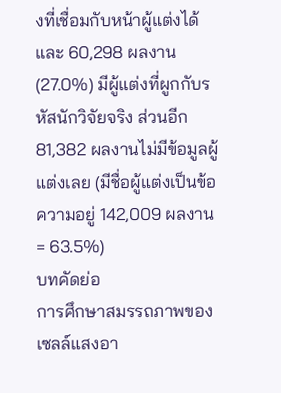งที่เชื่อมกับหน้าผู้แต่งได้ และ 60,298 ผลงาน (27.0%) มีผู้แต่งที่ผูกกับรหัสนักวิจัยจริง ส่วนอีก 81,382 ผลงานไม่มีข้อมูลผู้แต่งเลย (มีชื่อผู้แต่งเป็นข้อความอยู่ 142,009 ผลงาน = 63.5%)
บทคัดย่อ
การศึกษาสมรรถภาพของเซลล์แสงอา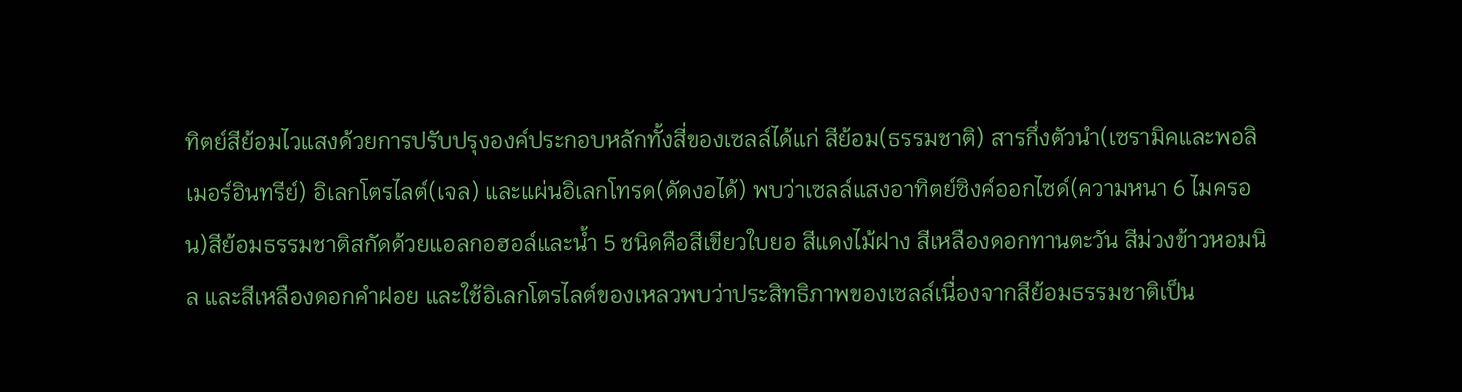ทิตย์สีย้อมไวแสงด้วยการปรับปรุงองค์ประกอบหลักทั้งสี่ของเซลล์ได้แก่ สีย้อม(ธรรมชาติ) สารกึ่งตัวนำ(เซรามิคและพอลิเมอร์อินทรีย์) อิเลกโตรไลต์(เจล) และแผ่นอิเลกโทรด(ดัดงอได้) พบว่าเซลล์แสงอาทิตย์ซิงค์ออกไซด์(ความหนา 6 ไมครอน)สีย้อมธรรมชาติสกัดด้วยแอลกอฮอล์และน้ำ 5 ชนิดคือสีเขียวใบยอ สีแดงไม้ฝาง สีเหลืองดอกทานตะวัน สีม่วงข้าวหอมนิล และสีเหลืองดอกคำฝอย และใช้อิเลกโตรไลต์ของเหลวพบว่าประสิทธิภาพของเซลล์เนื่องจากสีย้อมธรรมชาติเป็น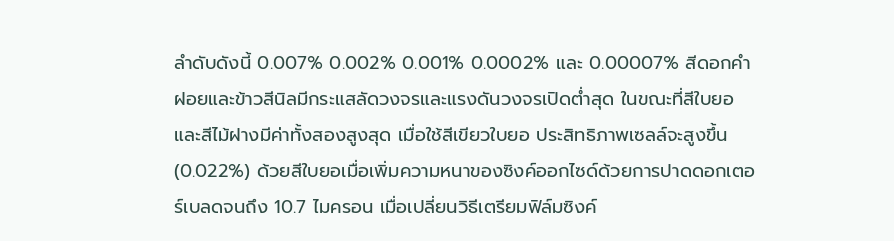ลำดับดังนี้ 0.007% 0.002% 0.001% 0.0002% และ 0.00007% สีดอกคำฝอยและข้าวสีนิลมีกระแสลัดวงจรและแรงดันวงจรเปิดต่ำสุด ในขณะที่สีใบยอและสีไม้ฝางมีค่าทั้งสองสูงสุด เมื่อใช้สีเขียวใบยอ ประสิทธิภาพเซลล์จะสูงขึ้น (0.022%) ด้วยสีใบยอเมื่อเพิ่มความหนาของซิงค์ออกไซด์ด้วยการปาดดอกเตอร์เบลดจนถึง 10.7 ไมครอน เมื่อเปลี่ยนวิธีเตรียมฟิล์มซิงค์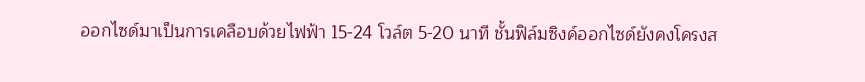ออกไซด์มาเป็นการเคลือบด้วยไฟฟ้า 15-24 โวล์ต 5-20 นาที ชั้นฟิล์มซิงค์ออกไซด์ยังคงโครงส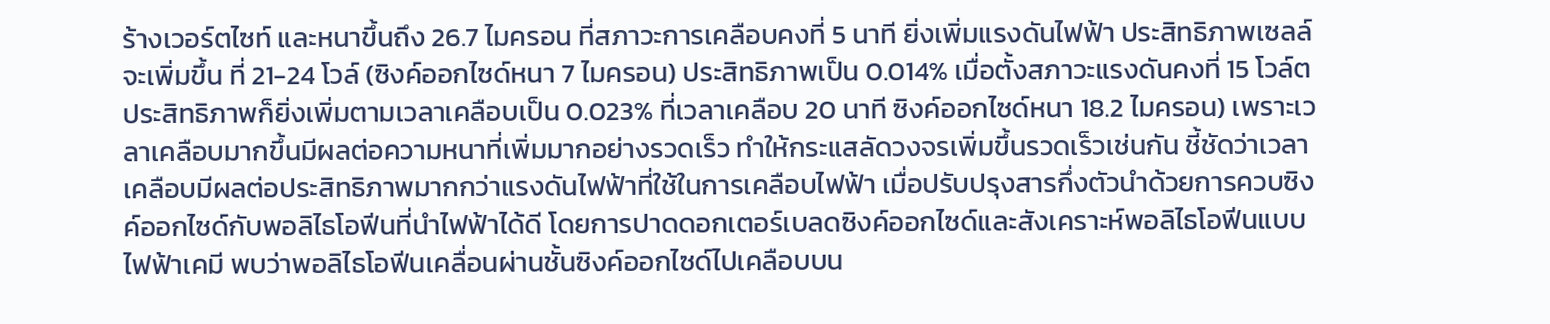ร้างเวอร์ตไซท์ และหนาขึ้นถึง 26.7 ไมครอน ที่สภาวะการเคลือบคงที่ 5 นาที ยิ่งเพิ่มแรงดันไฟฟ้า ประสิทธิภาพเซลล์จะเพิ่มขึ้น ที่ 21-24 โวล์ (ซิงค์ออกไซด์หนา 7 ไมครอน) ประสิทธิภาพเป็น 0.014% เมื่อตั้งสภาวะแรงดันคงที่ 15 โวล์ต ประสิทธิภาพก็ยิ่งเพิ่มตามเวลาเคลือบเป็น 0.023% ที่เวลาเคลือบ 20 นาที ซิงค์ออกไซด์หนา 18.2 ไมครอน) เพราะเวลาเคลือบมากขึ้นมีผลต่อความหนาที่เพิ่มมากอย่างรวดเร็ว ทำให้กระแสลัดวงจรเพิ่มขึ้นรวดเร็วเช่นกัน ชี้ชัดว่าเวลาเคลือบมีผลต่อประสิทธิภาพมากกว่าแรงดันไฟฟ้าที่ใช้ในการเคลือบไฟฟ้า เมื่อปรับปรุงสารกึ่งตัวนำด้วยการควบซิงค์ออกไซด์กับพอลิไธโอฟีนที่นำไฟฟ้าได้ดี โดยการปาดดอกเตอร์เบลดซิงค์ออกไซด์และสังเคราะห์พอลิไธโอฟีนแบบไฟฟ้าเคมี พบว่าพอลิไธโอฟีนเคลื่อนผ่านชั้นซิงค์ออกไซด์ไปเคลือบบน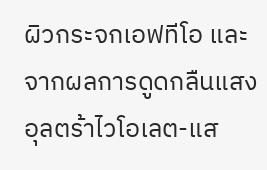ผิวกระจกเอฟทีโอ และจากผลการดูดกลืนแสงอุลตร้าไวโอเลต-แส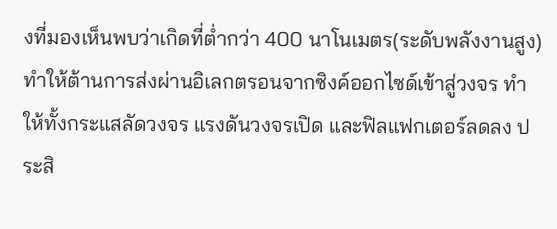งที่มองเห็นพบว่าเกิดที่ต่ำกว่า 400 นาโนเมตร(ระดับพลังงานสูง) ทำให้ต้านการส่งผ่านอิเลกตรอนจากซิงค์ออกไซด์เข้าสู่วงจร ทำให้ทั้งกระแสลัดวงจร แรงดันวงจรเปิด และฟิลแฟกเตอร์ลดลง ประสิ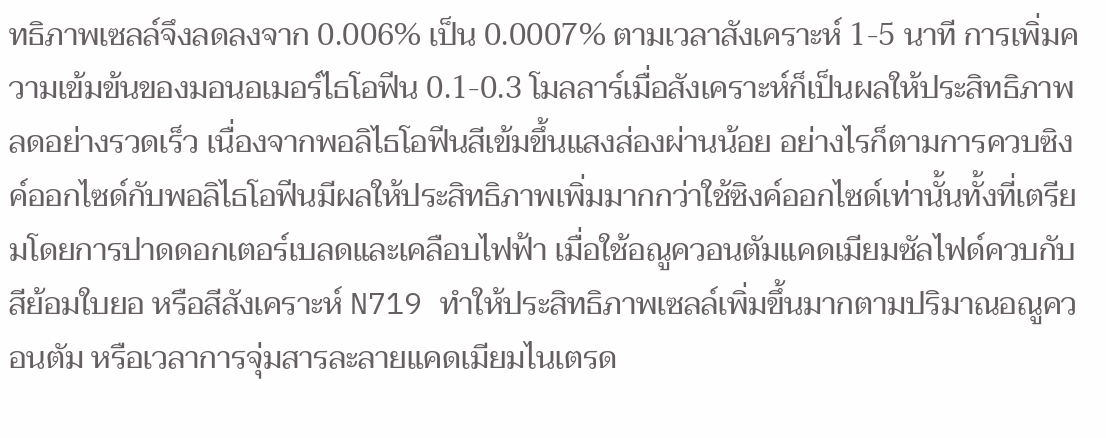ทธิภาพเซลล์จึงลดลงจาก 0.006% เป็น 0.0007% ตามเวลาสังเคราะห์ 1-5 นาที การเพิ่มความเข้มข้นของมอนอเมอร์ไธโอฟีน 0.1-0.3 โมลลาร์เมื่อสังเคราะห์ก็เป็นผลให้ประสิทธิภาพลดอย่างรวดเร็ว เนื่องจากพอลิไธโอฟีนสีเข้มขึ้นแสงส่องผ่านน้อย อย่างไรก็ตามการควบซิงค์ออกไซด์กับพอลิไธโอฟีนมีผลให้ประสิทธิภาพเพิ่มมากกว่าใช้ซิงค์ออกไซด์เท่านั้นทั้งที่เตรียมโดยการปาดดอกเตอร์เบลดและเคลือบไฟฟ้า เมื่อใช้อณูควอนตัมแคดเมียมซัลไฟด์ควบกับสีย้อมใบยอ หรือสีสังเคราะห์ N719 ทำให้ประสิทธิภาพเซลล์เพิ่มขึ้นมากตามปริมาณอณูควอนตัม หรือเวลาการจุ่มสารละลายแคดเมียมไนเตรด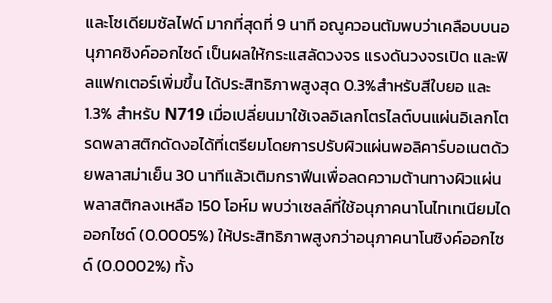และโซเดียมซัลไฟด์ มากที่สุดที่ 9 นาที อณูควอนตัมพบว่าเคลือบบนอนุภาคซิงค์ออกไซด์ เป็นผลให้กระแสลัดวงจร แรงดันวงจรเปิด และฟิลแฟกเตอร์เพิ่มขึ้น ได้ประสิทธิภาพสูงสุด 0.3%สำหรับสีใบยอ และ 1.3% สำหรับ N719 เมื่อเปลี่ยนมาใช้เจลอิเลกโตรไลต์บนแผ่นอิเลกโตรดพลาสติกดัดงอได้ที่เตรียมโดยการปรับผิวแผ่นพอลิคาร์บอเนตด้วยพลาสม่าเย็น 30 นาทีแล้วเติมกราฟีนเพื่อลดความต้านทางผิวแผ่นพลาสติกลงเหลือ 150 โอห์ม พบว่าเซลล์ที่ใช้อนุภาคนาโนไทเทเนียมไดออกไซด์ (0.0005%) ให้ประสิทธิภาพสูงกว่าอนุภาคนาโนซิงค์ออกไซด์ (0.0002%) ทั้ง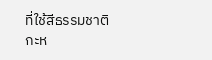ที่ใช้สีธรรมชาติกะห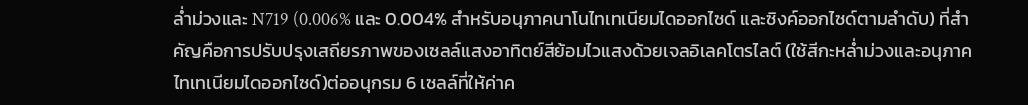ล่ำม่วงและ N719 (0.006% และ 0.004% สำหรับอนุภาคนาโนไทเทเนียมไดออกไซด์ และซิงค์ออกไซด์ตามลำดับ) ที่สำคัญคือการปรับปรุงเสถียรภาพของเซลล์แสงอาทิตย์สีย้อมไวแสงด้วยเจลอิเลคโตรไลต์ (ใช้สีกะหล่ำม่วงและอนุภาคไทเทเนียมไดออกไซด์)ต่ออนุกรม 6 เซลล์ที่ให้ค่าค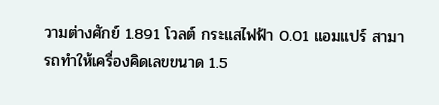วามต่างศักย์ 1.891 โวลต์ กระแสไฟฟ้า 0.01 แอมแปร์ สามารถทำให้เครื่องคิดเลขขนาด 1.5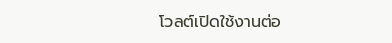โวลต์เปิดใช้งานต่อ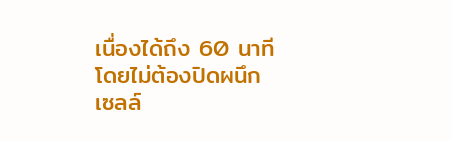เนื่องได้ถึง 60 นาทีโดยไม่ต้องปิดผนึกเซลล์